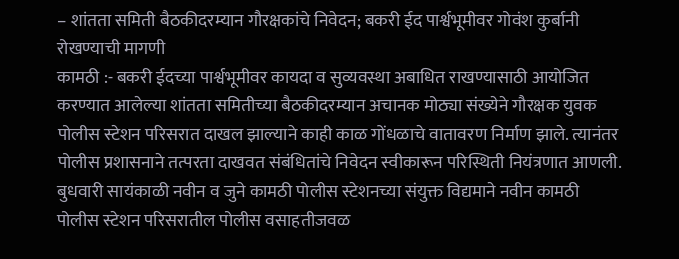– शांतता समिती बैठकीदरम्यान गौरक्षकांचे निवेदन; बकरी ईद पार्श्वभूमीवर गोवंश कुर्बानी रोखण्याची मागणी
कामठी :- बकरी ईदच्या पार्श्वभूमीवर कायदा व सुव्यवस्था अबाधित राखण्यासाठी आयोजित करण्यात आलेल्या शांतता समितीच्या बैठकीदरम्यान अचानक मोठ्या संख्येने गौरक्षक युवक पोलीस स्टेशन परिसरात दाखल झाल्याने काही काळ गोंधळाचे वातावरण निर्माण झाले. त्यानंतर पोलीस प्रशासनाने तत्परता दाखवत संबंधितांचे निवेदन स्वीकारून परिस्थिती नियंत्रणात आणली.
बुधवारी सायंकाळी नवीन व जुने कामठी पोलीस स्टेशनच्या संयुक्त विद्यमाने नवीन कामठी पोलीस स्टेशन परिसरातील पोलीस वसाहतीजवळ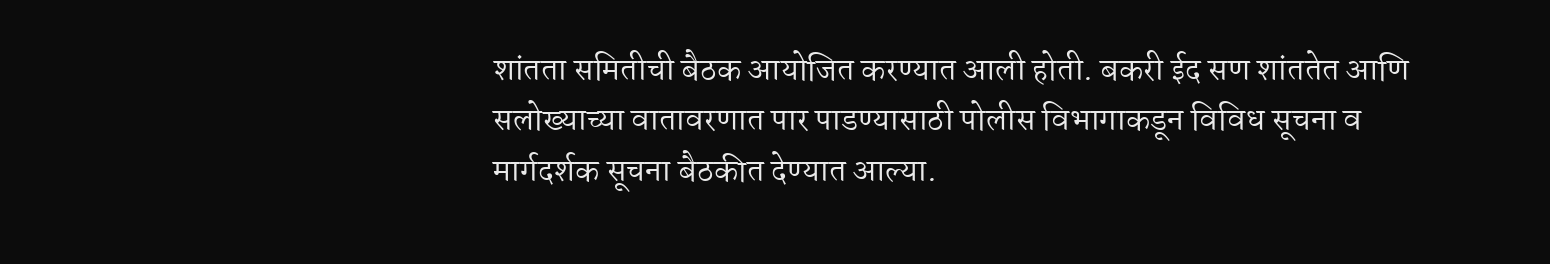शांतता समितीची बैठक आयोजित करण्यात आली होती. बकरी ईद सण शांततेत आणि सलोख्याच्या वातावरणात पार पाडण्यासाठी पोलीस विभागाकडून विविध सूचना व मार्गदर्शक सूचना बैठकीत देण्यात आल्या.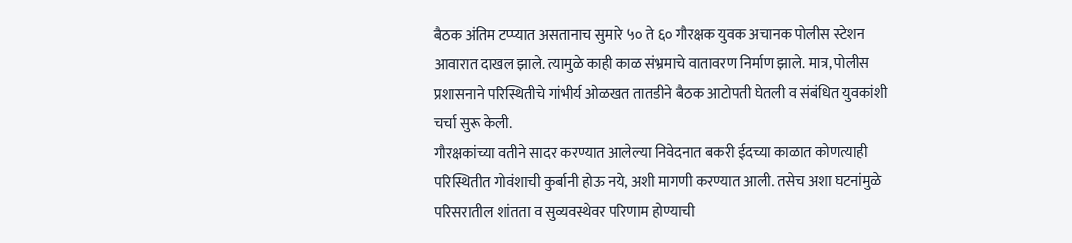बैठक अंतिम टप्प्यात असतानाच सुमारे ५० ते ६० गौरक्षक युवक अचानक पोलीस स्टेशन आवारात दाखल झाले. त्यामुळे काही काळ संभ्रमाचे वातावरण निर्माण झाले. मात्र, पोलीस प्रशासनाने परिस्थितीचे गांभीर्य ओळखत तातडीने बैठक आटोपती घेतली व संबंधित युवकांशी चर्चा सुरू केली.
गौरक्षकांच्या वतीने सादर करण्यात आलेल्या निवेदनात बकरी ईदच्या काळात कोणत्याही परिस्थितीत गोवंशाची कुर्बानी होऊ नये, अशी मागणी करण्यात आली. तसेच अशा घटनांमुळे परिसरातील शांतता व सुव्यवस्थेवर परिणाम होण्याची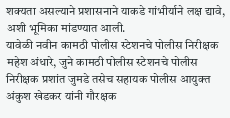शक्यता असल्याने प्रशासनाने याकडे गांभीर्याने लक्ष द्यावे, अशी भूमिका मांडण्यात आली.
यावेळी नवीन कामठी पोलीस स्टेशनचे पोलीस निरीक्षक महेश अंधारे, जुने कामठी पोलीस स्टेशनचे पोलीस निरीक्षक प्रशांत जुमडे तसेच सहायक पोलीस आयुक्त अंकुश खेडकर यांनी गौरक्षक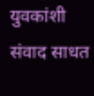युवकांशी संवाद साधत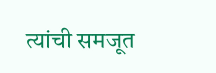त्यांची समजूत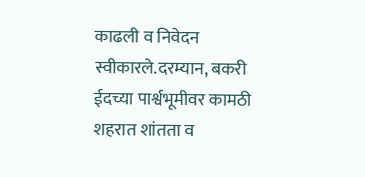काढली व निवेदन स्वीकारले.दरम्यान, बकरी ईदच्या पार्श्वभूमीवर कामठी शहरात शांतता व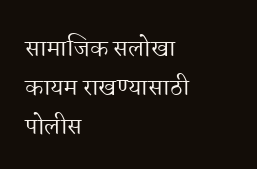सामाजिक सलोखा कायम राखण्यासाठी पोलीस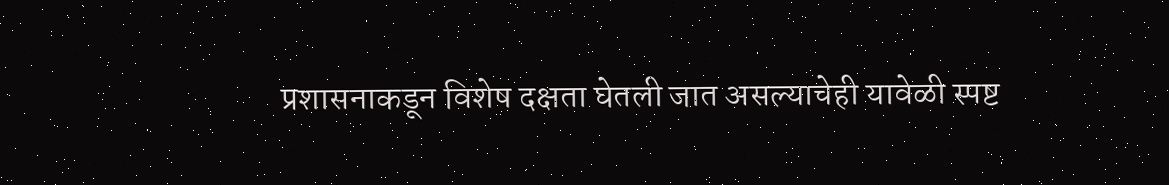प्रशासनाकडून विशेष दक्षता घेतली जात असल्याचेही यावेळी स्पष्ट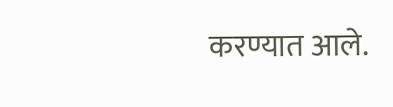करण्यात आले.